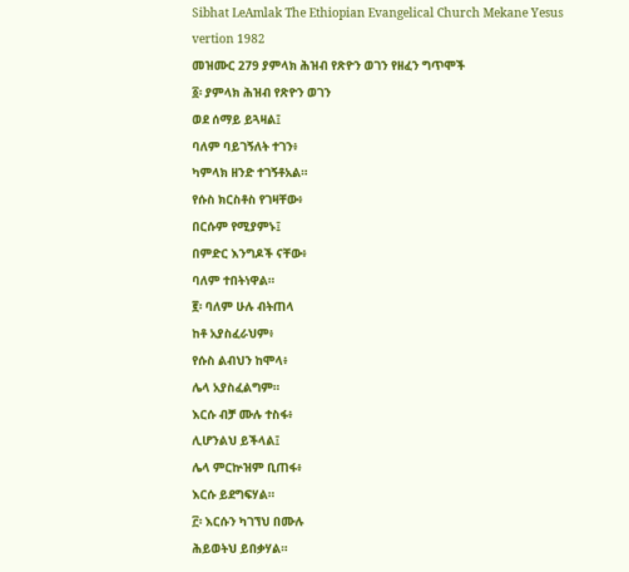Sibhat LeAmlak The Ethiopian Evangelical Church Mekane Yesus vertion 1982
መዝሙር 279 ያምላክ ሕዝብ የጽዮን ወገን የዘፈን ግጥሞች
፩፡ ያምላክ ሕዝብ የጽዮን ወገን
ወደ ሰማይ ይጓዛል፤
ባለም ባይገኝለት ተገን፥
ካምላክ ዘንድ ተገኝቶአል።
የሱስ ክርስቶስ የገዛቸው፥
በርሱም የሚያምኑ፤
በምድር እንግዶች ናቸው፥
ባለም ተበትነዋል።
፪፡ ባለም ሁሉ ብትጠላ
ከቶ አያስፈራህም፥
የሱስ ልብህን ከሞላ፥
ሌላ አያስፈልግም።
እርሱ ብቻ ሙሉ ተስፋ፥
ሊሆንልህ ይችላል፤
ሌላ ምርኵዝም ቢጠፋ፥
እርሱ ይደግፍሃል።
፫፡ እርሱን ካገኘህ በሙሉ
ሕይወትህ ይበቃሃል።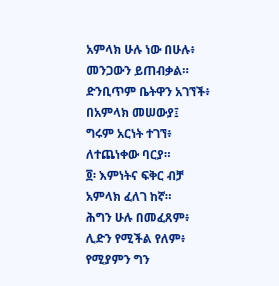አምላክ ሁሉ ነው በሁሉ፥
መንጋውን ይጠብቃል።
ድንቢጥም ቤትዋን አገኘች፥
በአምላክ መሠውያ፤
ግሩም አርነት ተገኘ፥
ለተጨነቀው ባርያ።
፬፡ እምነትና ፍቅር ብቻ
አምላክ ፈለገ ከኛ።
ሕግን ሁሉ በመፈጸም፥
ሊድን የሚችል የለም፥
የሚያምን ግን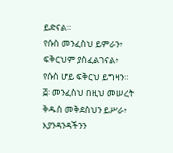ይድናል።
የሱስ መንፈስህ ይምራን፥
ፍቅርህም ያስፈልገናል፥
የሱስ ሆይ ፍቅርህ ይግዛን።
፭፡ መንፈስህ በዚህ መሠረት
ቅዱስ መቅደስህን ይሥራ፥
እያንዳንዳችንን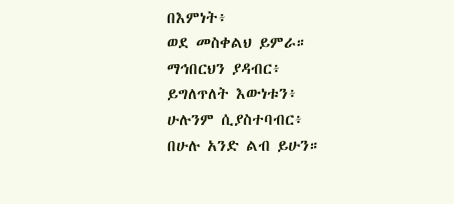በእምነት፥
ወደ መስቀልህ ይምራ።
ማኅበርህን ያዳብር፥
ይግለጥለት እውነቱን፥
ሁሉንም ሲያስተባብር፥
በሁሉ አንድ ልብ ይሁን።